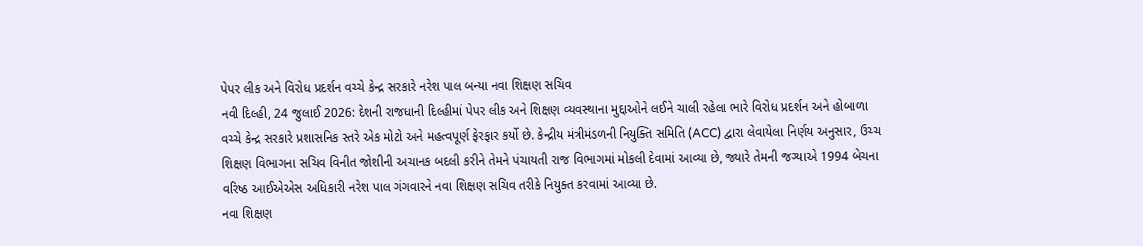પેપર લીક અને વિરોધ પ્રદર્શન વચ્ચે કેન્દ્ર સરકારે નરેશ પાલ બન્યા નવા શિક્ષણ સચિવ
નવી દિલ્હી, 24 જુલાઈ 2026: દેશની રાજધાની દિલ્હીમાં પેપર લીક અને શિક્ષણ વ્યવસ્થાના મુદ્દાઓને લઈને ચાલી રહેલા ભારે વિરોધ પ્રદર્શન અને હોબાળા વચ્ચે કેન્દ્ર સરકારે પ્રશાસનિક સ્તરે એક મોટો અને મહત્વપૂર્ણ ફેરફાર કર્યો છે. કેન્દ્રીય મંત્રીમંડળની નિયુક્તિ સમિતિ (ACC) દ્વારા લેવાયેલા નિર્ણય અનુસાર, ઉચ્ચ શિક્ષણ વિભાગના સચિવ વિનીત જોશીની અચાનક બદલી કરીને તેમને પંચાયતી રાજ વિભાગમાં મોકલી દેવામાં આવ્યા છે, જ્યારે તેમની જગ્યાએ 1994 બેચના વરિષ્ઠ આઈએએસ અધિકારી નરેશ પાલ ગંગવારને નવા શિક્ષણ સચિવ તરીકે નિયુક્ત કરવામાં આવ્યા છે.
નવા શિક્ષણ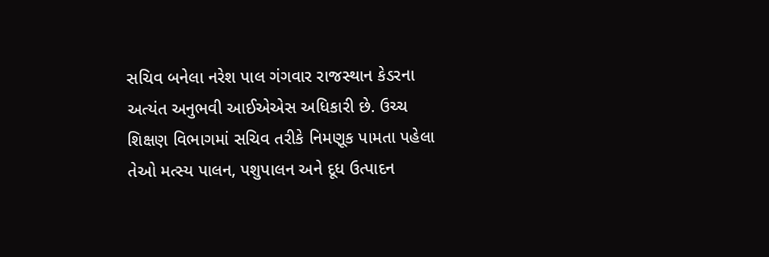સચિવ બનેલા નરેશ પાલ ગંગવાર રાજસ્થાન કેડરના અત્યંત અનુભવી આઈએએસ અધિકારી છે. ઉચ્ચ શિક્ષણ વિભાગમાં સચિવ તરીકે નિમણૂક પામતા પહેલા તેઓ મત્સ્ય પાલન, પશુપાલન અને દૂધ ઉત્પાદન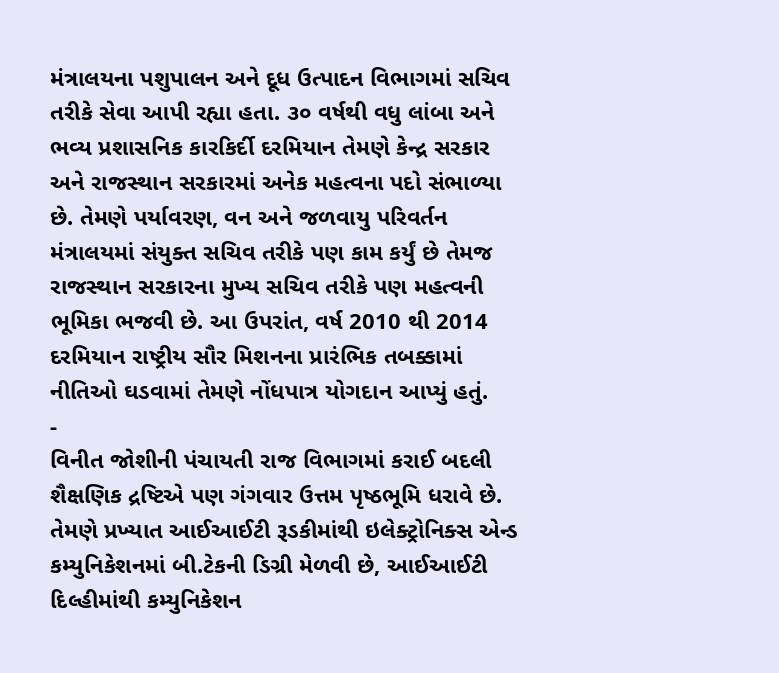મંત્રાલયના પશુપાલન અને દૂધ ઉત્પાદન વિભાગમાં સચિવ તરીકે સેવા આપી રહ્યા હતા. ૩૦ વર્ષથી વધુ લાંબા અને ભવ્ય પ્રશાસનિક કારકિર્દી દરમિયાન તેમણે કેન્દ્ર સરકાર અને રાજસ્થાન સરકારમાં અનેક મહત્વના પદો સંભાળ્યા છે. તેમણે પર્યાવરણ, વન અને જળવાયુ પરિવર્તન મંત્રાલયમાં સંયુક્ત સચિવ તરીકે પણ કામ કર્યું છે તેમજ રાજસ્થાન સરકારના મુખ્ય સચિવ તરીકે પણ મહત્વની ભૂમિકા ભજવી છે. આ ઉપરાંત, વર્ષ 2010 થી 2014 દરમિયાન રાષ્ટ્રીય સૌર મિશનના પ્રારંભિક તબક્કામાં નીતિઓ ઘડવામાં તેમણે નોંધપાત્ર યોગદાન આપ્યું હતું.
-
વિનીત જોશીની પંચાયતી રાજ વિભાગમાં કરાઈ બદલી
શૈક્ષણિક દ્રષ્ટિએ પણ ગંગવાર ઉત્તમ પૃષ્ઠભૂમિ ધરાવે છે. તેમણે પ્રખ્યાત આઈઆઈટી રૂડકીમાંથી ઇલેક્ટ્રોનિક્સ એન્ડ કમ્યુનિકેશનમાં બી.ટેકની ડિગ્રી મેળવી છે, આઈઆઈટી દિલ્હીમાંથી કમ્યુનિકેશન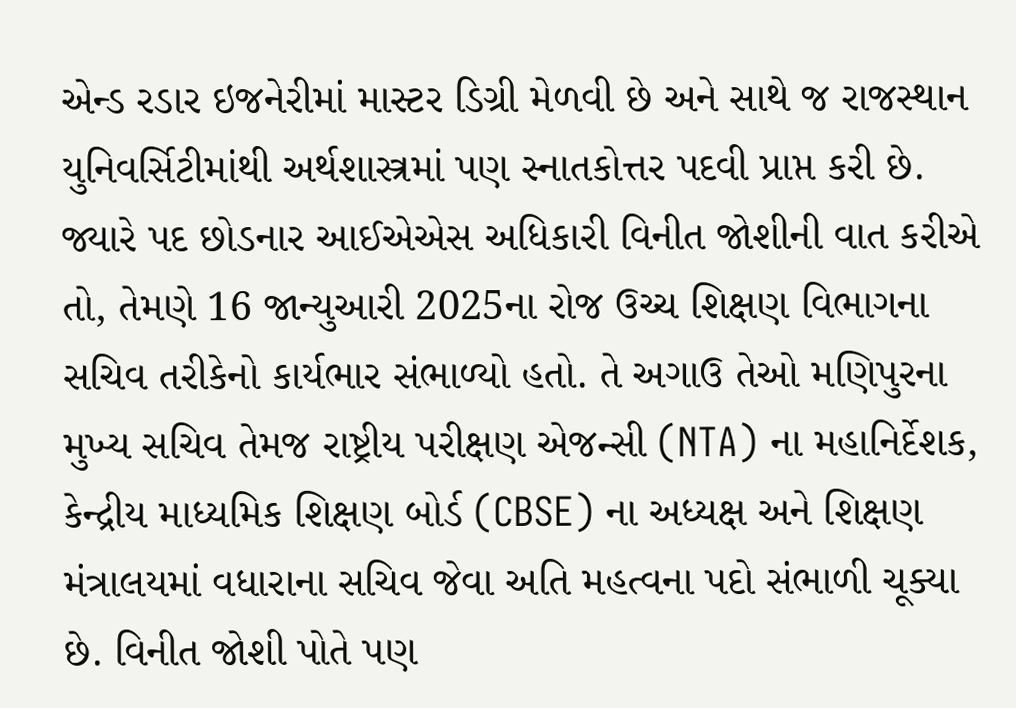એન્ડ રડાર ઇજનેરીમાં માસ્ટર ડિગ્રી મેળવી છે અને સાથે જ રાજસ્થાન યુનિવર્સિટીમાંથી અર્થશાસ્ત્રમાં પણ સ્નાતકોત્તર પદવી પ્રાપ્ત કરી છે.
જ્યારે પદ છોડનાર આઈએએસ અધિકારી વિનીત જોશીની વાત કરીએ તો, તેમણે 16 જાન્યુઆરી 2025ના રોજ ઉચ્ચ શિક્ષણ વિભાગના સચિવ તરીકેનો કાર્યભાર સંભાળ્યો હતો. તે અગાઉ તેઓ મણિપુરના મુખ્ય સચિવ તેમજ રાષ્ટ્રીય પરીક્ષણ એજન્સી (NTA) ના મહાનિર્દેશક, કેન્દ્રીય માધ્યમિક શિક્ષણ બોર્ડ (CBSE) ના અધ્યક્ષ અને શિક્ષણ મંત્રાલયમાં વધારાના સચિવ જેવા અતિ મહત્વના પદો સંભાળી ચૂક્યા છે. વિનીત જોશી પોતે પણ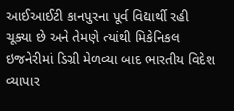આઈઆઈટી કાનપુરના પૂર્વ વિદ્યાર્થી રહી ચૂક્યા છે અને તેમણે ત્યાંથી મિકેનિકલ ઇજનેરીમાં ડિગ્રી મેળવ્યા બાદ ભારતીય વિદેશ વ્યાપાર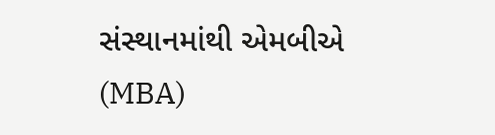સંસ્થાનમાંથી એમબીએ (MBA)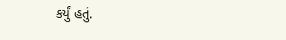કર્યું હતું.